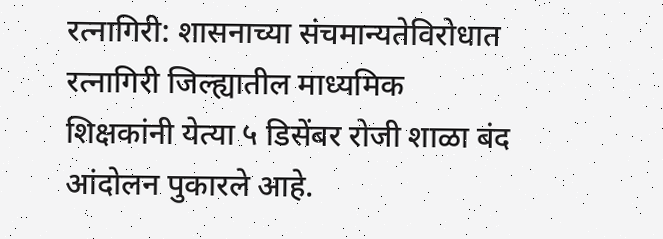रत्नागिरी: शासनाच्या संचमान्यतेविरोधात रत्नागिरी जिल्ह्यातील माध्यमिक शिक्षकांनी येत्या ५ डिसेंबर रोजी शाळा बंद आंदोलन पुकारले आहे.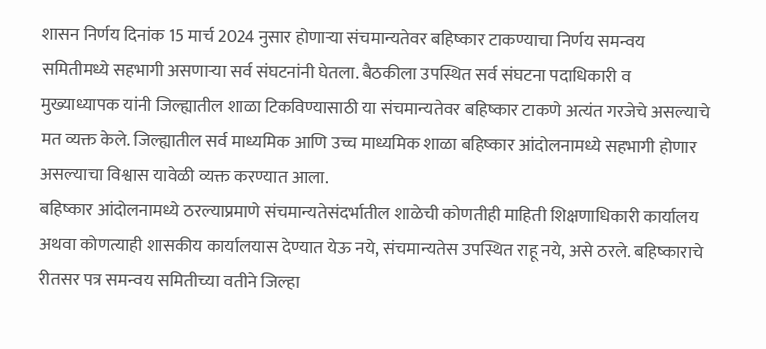शासन निर्णय दिनांक 15 मार्च 2024 नुसार होणाऱ्या संचमान्यतेवर बहिष्कार टाकण्याचा निर्णय समन्वय समितीमध्ये सहभागी असणाऱ्या सर्व संघटनांनी घेतला. बैठकीला उपस्थित सर्व संघटना पदाधिकारी व मुख्याध्यापक यांनी जिल्ह्यातील शाळा टिकविण्यासाठी या संचमान्यतेवर बहिष्कार टाकणे अत्यंत गरजेचे असल्याचे मत व्यक्त केले. जिल्ह्यातील सर्व माध्यमिक आणि उच्च माध्यमिक शाळा बहिष्कार आंदोलनामध्ये सहभागी होणार असल्याचा विश्वास यावेळी व्यक्त करण्यात आला.
बहिष्कार आंदोलनामध्ये ठरल्याप्रमाणे संचमान्यतेसंदर्भातील शाळेची कोणतीही माहिती शिक्षणाधिकारी कार्यालय अथवा कोणत्याही शासकीय कार्यालयास देण्यात येऊ नये, संचमान्यतेस उपस्थित राहू नये, असे ठरले. बहिष्काराचे रीतसर पत्र समन्वय समितीच्या वतीने जिल्हा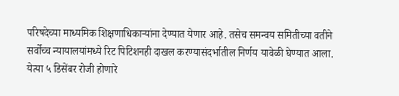परिषदेच्या माध्यमिक शिक्षणाधिकाऱ्यांना देण्यात येणार आहे. तसेच समन्वय समितीच्या वतीने सर्वोच्च न्यायालयांमध्ये रिट पिटिशनही दाखल करण्यासंदर्भातील निर्णय यावेळी घेण्यात आला.
येत्या ५ डिसेंबर रोजी होणारे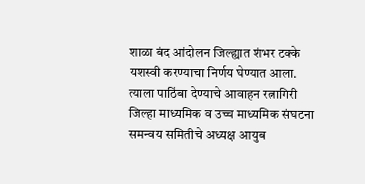शाळा बंद आंदोलन जिल्ह्यात शंभर टक्के यशस्वी करण्याचा निर्णय घेण्यात आला. त्याला पाठिंबा देण्याचे आवाहन रत्नागिरी जिल्हा माध्यमिक व उच्च माध्यमिक संघटना समन्वय समितीचे अध्यक्ष आयुब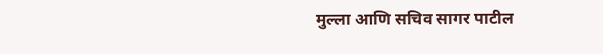मुल्ला आणि सचिव सागर पाटील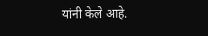यांनी केले आहे.